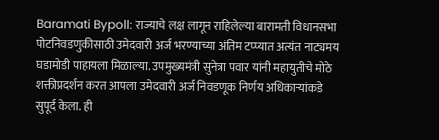Baramati Bypoll: राज्याचे लक्ष लागून राहिलेल्या बारामती विधानसभा पोटनिवडणुकीसाठी उमेदवारी अर्ज भरण्याच्या अंतिम टप्प्यात अत्यंत नाट्यमय घडामोडी पाहायला मिळाल्या. उपमुख्यमंत्री सुनेत्रा पवार यांनी महायुतीचे मोठे शक्तीप्रदर्शन करत आपला उमेदवारी अर्ज निवडणूक निर्णय अधिकाऱ्यांकडे सुपूर्द केला. ही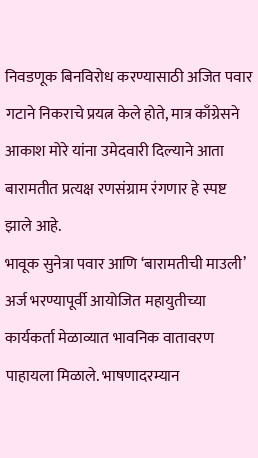निवडणूक बिनविरोध करण्यासाठी अजित पवार गटाने निकराचे प्रयत्न केले होते, मात्र काँग्रेसने आकाश मोरे यांना उमेदवारी दिल्याने आता बारामतीत प्रत्यक्ष रणसंग्राम रंगणार हे स्पष्ट झाले आहे.
भावूक सुनेत्रा पवार आणि ‘बारामतीची माउली’
अर्ज भरण्यापूर्वी आयोजित महायुतीच्या कार्यकर्ता मेळाव्यात भावनिक वातावरण पाहायला मिळाले. भाषणादरम्यान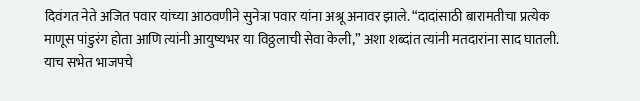दिवंगत नेते अजित पवार यांच्या आठवणीने सुनेत्रा पवार यांना अश्रू अनावर झाले. “दादांसाठी बारामतीचा प्रत्येक माणूस पांडुरंग होता आणि त्यांनी आयुष्यभर या विठ्ठलाची सेवा केली,” अशा शब्दांत त्यांनी मतदारांना साद घातली. याच सभेत भाजपचे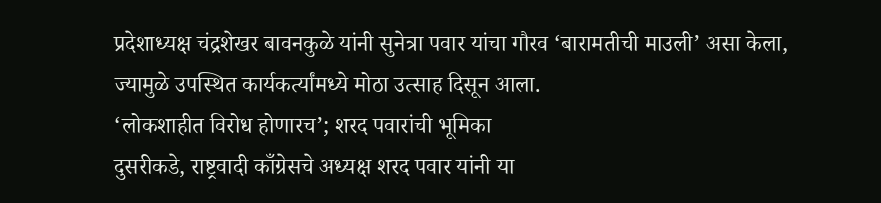प्रदेशाध्यक्ष चंद्रशेखर बावनकुळे यांनी सुनेत्रा पवार यांचा गौरव ‘बारामतीची माउली’ असा केला, ज्यामुळे उपस्थित कार्यकर्त्यांमध्ये मोठा उत्साह दिसून आला.
‘लोकशाहीत विरोध होणारच’; शरद पवारांची भूमिका
दुसरीकडे, राष्ट्रवादी काँग्रेसचे अध्यक्ष शरद पवार यांनी या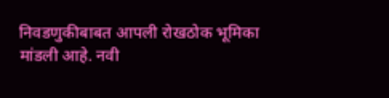निवडणुकीबाबत आपली रोखठोक भूमिका मांडली आहे. नवी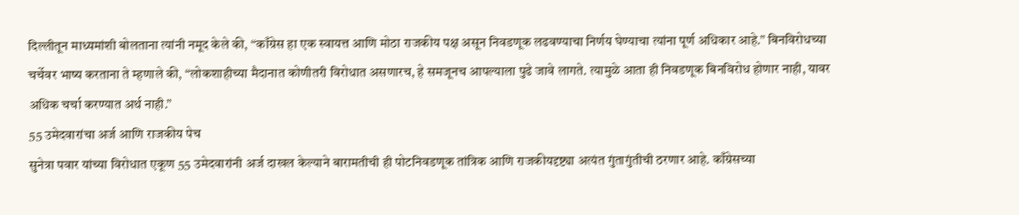दिल्लीतून माध्यमांशी बोलताना त्यांनी नमूद केले की, “काँग्रेस हा एक स्वायत्त आणि मोठा राजकीय पक्ष असून निवडणूक लढवण्याचा निर्णय घेण्याचा त्यांना पूर्ण अधिकार आहे.” बिनविरोधच्या चर्चेवर भाष्य करताना ते म्हणाले की, “लोकशाहीच्या मैदानात कोणीतरी विरोधात असणारच, हे समजूनच आपल्याला पुढे जावे लागते. त्यामुळे आता ही निवडणूक बिनविरोध होणार नाही, यावर अधिक चर्चा करण्यात अर्थ नाही.”
55 उमेदवारांचा अर्ज आणि राजकीय पेच
सुनेत्रा पवार यांच्या विरोधात एकूण 55 उमेदवारांनी अर्ज दाखल केल्याने बारामतीची ही पोटनिवडणूक तांत्रिक आणि राजकीयदृष्ट्या अत्यंत गुंतागुंतीची ठरणार आहे. काँग्रेसच्या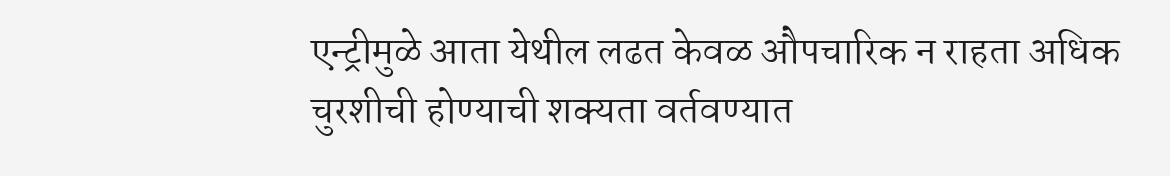एन्ट्रीमुळे आता येथील लढत केवळ औपचारिक न राहता अधिक चुरशीची होण्याची शक्यता वर्तवण्यात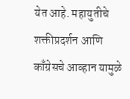येत आहे. महायुतीचे शक्तीप्रदर्शन आणि काँग्रेसचे आव्हान यामुळे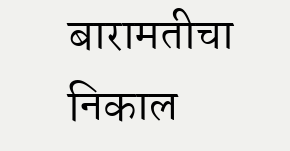बारामतीचा निकाल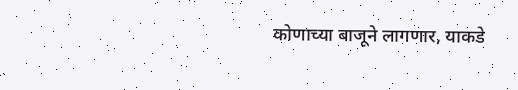कोणाच्या बाजूने लागणार, याकडे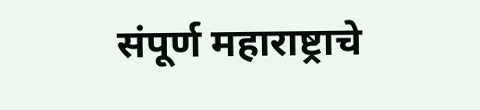संपूर्ण महाराष्ट्राचे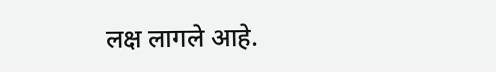लक्ष लागले आहे.